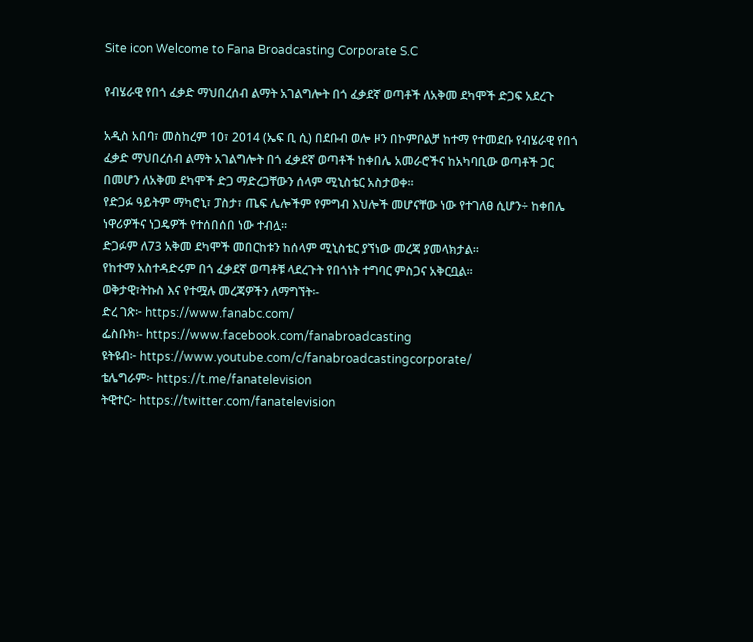Site icon Welcome to Fana Broadcasting Corporate S.C

የብሄራዊ የበጎ ፈቃድ ማህበረሰብ ልማት አገልግሎት በጎ ፈቃደኛ ወጣቶች ለአቅመ ደካሞች ድጋፍ አደረጉ

አዲስ አበባ፣ መስከረም 10፣ 2014 (ኤፍ ቢ ሲ) በደቡብ ወሎ ዞን በኮምቦልቻ ከተማ የተመደቡ የብሄራዊ የበጎ ፈቃድ ማህበረሰብ ልማት አገልግሎት በጎ ፈቃደኛ ወጣቶች ከቀበሌ አመራሮችና ከአካባቢው ወጣቶች ጋር በመሆን ለአቅመ ደካሞች ድጋ ማድረጋቸውን ሰላም ሚኒስቴር አስታወቀ፡፡
የድጋፉ ዓይትም ማካሮኒ፣ ፓስታ፣ ጤፍ ሌሎችም የምግብ እህሎች መሆናቸው ነው የተገለፀ ሲሆን÷ ከቀበሌ ነዋሪዎችና ነጋዴዎች የተሰበሰበ ነው ተብሏ፡፡
ድጋፉም ለ73 አቅመ ደካሞች መበርከቱን ከሰላም ሚኒስቴር ያኘነው መረጃ ያመላክታል፡፡
የከተማ አስተዳድሩም በጎ ፈቃደኛ ወጣቶቹ ላደረጉት የበጎነት ተግባር ምስጋና አቅርቧል፡፡
ወቅታዊ፣ትኩስ እና የተሟሉ መረጃዎችን ለማግኘት፡-
ድረ ገጽ፦ https://www.fanabc.com/
ፌስቡክ፡- https://www.facebook.com/fanabroadcasting
ዩትዩብ፦ https://www.youtube.com/c/fanabroadcastingcorporate/
ቴሌግራም፦ https://t.me/fanatelevision
ትዊተር፦ https://twitter.com/fanatelevision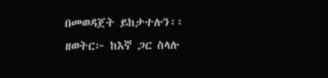በመወዳጀት ይከታተሉን፡፡
ዘወትር፦ ከእኛ ጋር ስላሉ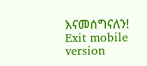እናመሰግናለን!
Exit mobile version